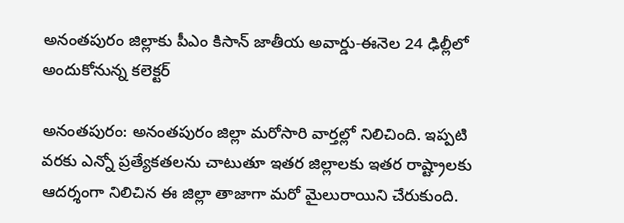అనంతపురం జిల్లాకు పీఎం కిసాన్ జాతీయ అవార్డు-ఈనెల 24 ఢిల్లీలో అందుకోనున్న కలెక్టర్

అనంతపురం: అనంతపురం జిల్లా మరోసారి వార్తల్లో నిలిచింది. ఇప్పటి వరకు ఎన్నో ప్రత్యేకతలను చాటుతూ ఇతర జిల్లాలకు ఇతర రాష్ట్రాలకు ఆదర్శంగా నిలిచిన ఈ జిల్లా తాజాగా మరో మైలురాయిని చేరుకుంది.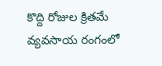కొద్ది రోజుల క్రితమే వ్యవసాయ రంగంలో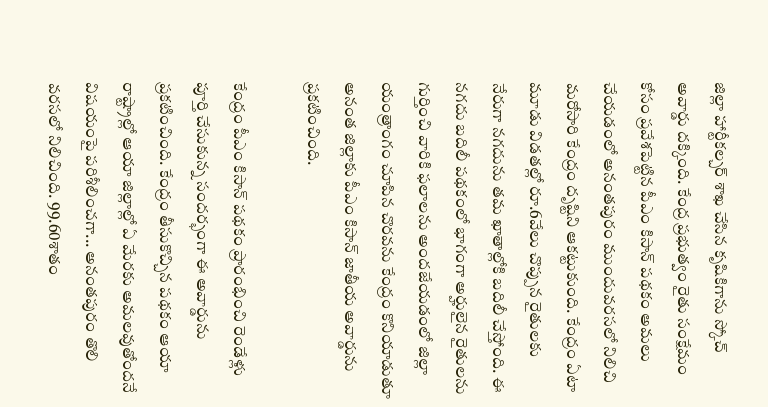జిల్లా హార్టీకల్చర్ శాఖ చేసిన కృషికిగాను స్కోచ్ అవార్డు దక్కింది. కేంద్ర ప్రభుత్వం రైతు సంక్షేమం కోసం ప్రవేశపెట్టిన పీఎం కిసాన్ పథకం అమలు చేయడంలో అనంతపురం ముందువరసలో నిలిచి మరోసారి కేంద్రం దృష్టిని ఆకట్టుకుంది. కేంద్రం ఏటా మూడు విడతల్లో రూ.6వేలు చొప్పున రైతులకు నేరుగా నగదును తమ ఖాతాల్లోకి బదిలీ చేస్తోంది. ఈ నగదు బదిలీ పథకంలో భాగంగా అర్హులైన రైతులను గుర్తించి వారికి ఫలాలను అందజేయడంలో జిల్లా యంత్రాంగం చూపిన చొరవను కేంద్రం కొనియాడుతూ అనంత జిల్లాకు పీఎం కిసాన్ జాతీయ అవార్డును ప్రకటించింది.

కేంద్రం పీఎం కిసాన్ పథకం ప్రారంభించి రెండేళ్లు పూర్తి చేసుకున్న సందర్భంగా ఈ అవార్డును ప్రకటించింది. కేంద్రం తీసుకొచ్చిన పథకం ఆయా రాష్ట్రాల్లో ఆయా జిల్లాల్లో ఏ మేరకు అమలవుతోందనే విషయంపై పరిశీలించగా... అనంతపురం తొలి వరసలో నిలిచింది. 99.60శాతం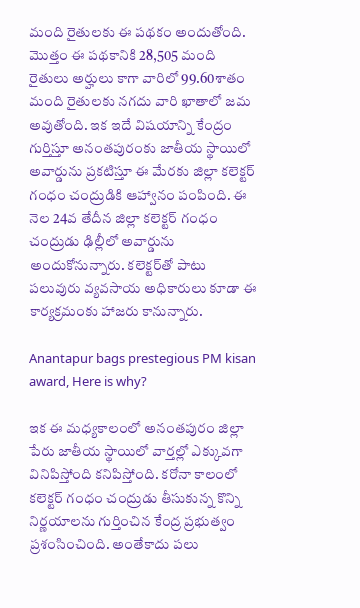మంది రైతులకు ఈ పథకం అందుతోంది. మొత్తం ఈ పథకానికి 28,505 మంది రైతులు అర్హులు కాగా వారిలో 99.60శాతం మంది రైతులకు నగదు వారి ఖాతాలో జమ అవుతోంది. ఇక ఇదే విషయాన్ని కేంద్రం గుర్తిస్తూ అనంతపురంకు జాతీయ స్థాయిలో అవార్డును ప్రకటిస్తూ ఈ మేరకు జిల్లా కలెక్టర్ గంధం చంద్రుడికి ఆహ్వానం పంపింది. ఈ నెల 24వ తేదీన జిల్లా కలెక్టర్ గంధం చంద్రుడు ఢిల్లీలో అవార్డును అందుకోనున్నారు. కలెక్టర్‌తో పాటు పలువురు వ్యవసాయ అధికారులు కూడా ఈ కార్యక్రమంకు హాజరు కానున్నారు.

Anantapur bags prestegious PM kisan award, Here is why?

ఇక ఈ మధ్యకాలంలో అనంతపురం జిల్లా పేరు జాతీయ స్థాయిలో వార్తల్లో ఎక్కువగా వినిపిస్తోంది కనిపిస్తోంది. కరోనా కాలంలో కలెక్టర్ గంధం చంద్రుడు తీసుకున్న కొన్ని నిర్ణయాలను గుర్తించిన కేంద్ర ప్రభుత్వం ప్రశంసించింది. అంతేకాదు పలు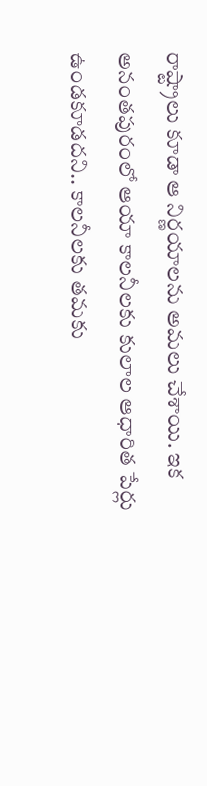రాష్ట్రాలు కూడా ఆ నిర్ణయాలను అమలు చేశాయి. ఇక అనంతపురంలో ఆయా కాలనీలకు కులాల ఆధారిత పేర్లు ఉండకూడదని.. కాలనీలకు తమకు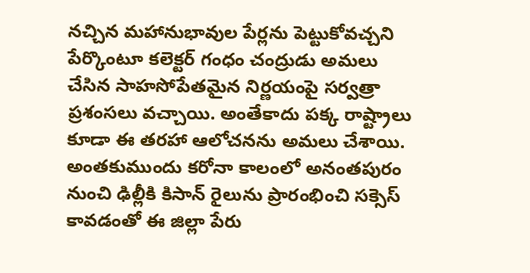నచ్చిన మహానుభావుల పేర్లను పెట్టుకోవచ్చని పేర్కొంటూ కలెక్టర్ గంధం చంద్రుడు అమలు చేసిన సాహసోపేతమైన నిర్ణయంపై సర్వత్రా ప్రశంసలు వచ్చాయి. అంతేకాదు పక్క రాష్ట్రాలు కూడా ఈ తరహా ఆలోచనను అమలు చేశాయి. అంతకుముందు కరోనా కాలంలో అనంతపురం నుంచి ఢిల్లీకి కిసాన్ రైలును ప్రారంభించి సక్సెస్ కావడంతో ఈ జిల్లా పేరు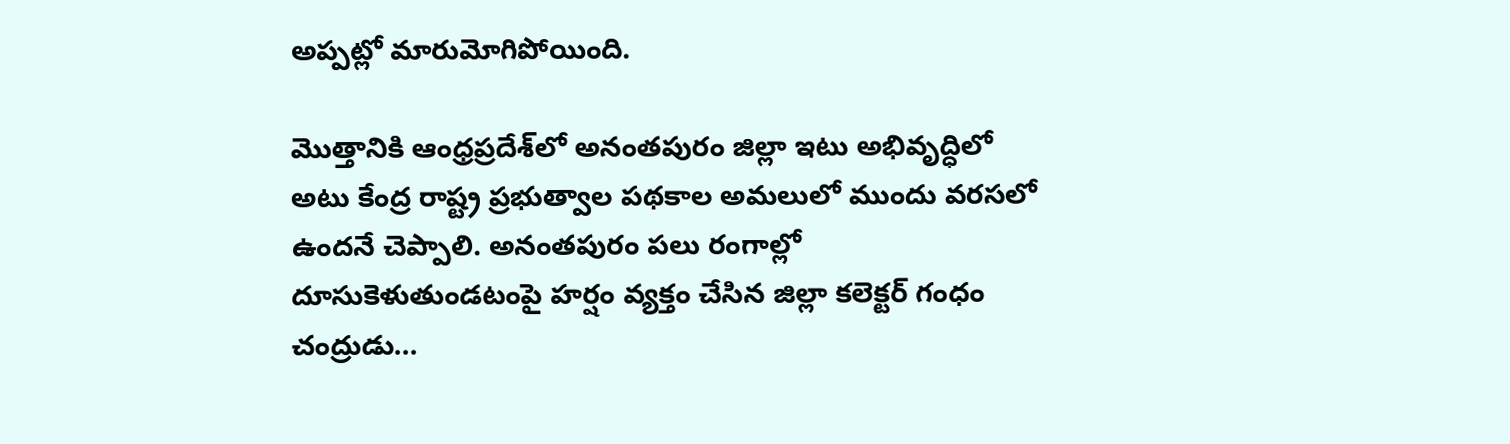అప్పట్లో మారుమోగిపోయింది.

మొత్తానికి ఆంధ్రప్రదేశ్‌లో అనంతపురం జిల్లా ఇటు అభివృద్ధిలో అటు కేంద్ర రాష్ట్ర ప్రభుత్వాల పథకాల అమలులో ముందు వరసలో ఉందనే చెప్పాలి. అనంతపురం పలు రంగాల్లో దూసుకెళుతుండటంపై హర్షం వ్యక్తం చేసిన జిల్లా కలెక్టర్ గంధం చంద్రుడు...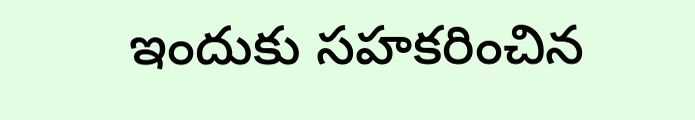ఇందుకు సహకరించిన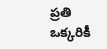ప్రతి ఒక్కరికీ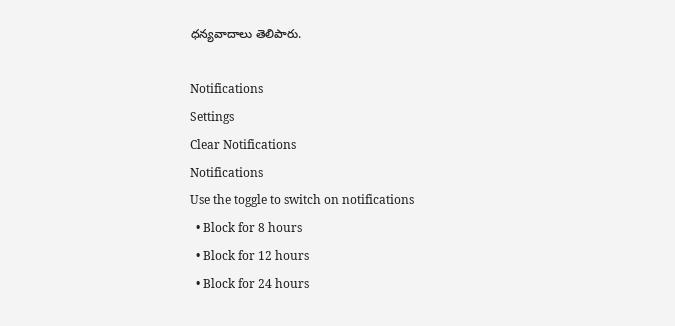ధన్యవాదాలు తెలిపారు.

Notifications
Settings
Clear Notifications
Notifications
Use the toggle to switch on notifications
  • Block for 8 hours
  • Block for 12 hours
  • Block for 24 hours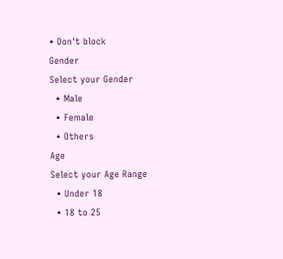• Don't block
Gender
Select your Gender
  • Male
  • Female
  • Others
Age
Select your Age Range
  • Under 18
  • 18 to 25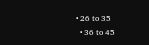• 26 to 35
  • 36 to 45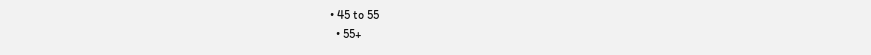• 45 to 55
  • 55+